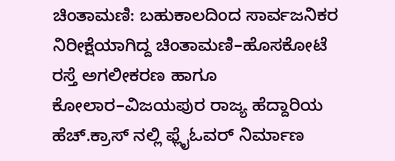ಚಿಂತಾಮಣಿ: ಬಹುಕಾಲದಿಂದ ಸಾರ್ವಜನಿಕರ ನಿರೀಕ್ಷೆಯಾಗಿದ್ದ ಚಿಂತಾಮಣಿ–ಹೊಸಕೋಟೆ ರಸ್ತೆ ಅಗಲೀಕರಣ ಹಾಗೂ ಕೋಲಾರ–ವಿಜಯಪುರ ರಾಜ್ಯ ಹೆದ್ದಾರಿಯ ಹೆಚ್.ಕ್ರಾಸ್ ನಲ್ಲಿ ಫ್ಲೈಓವರ್ ನಿರ್ಮಾಣ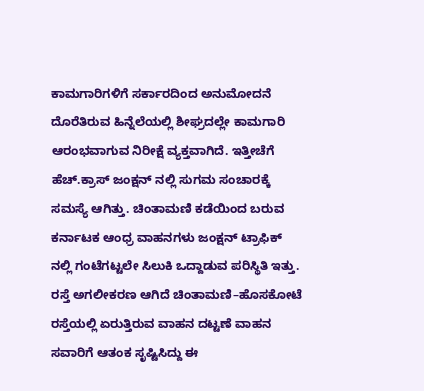ಕಾಮಗಾರಿಗಳಿಗೆ ಸರ್ಕಾರದಿಂದ ಅನುಮೋದನೆ ದೊರೆತಿರುವ ಹಿನ್ನೆಲೆಯಲ್ಲಿ ಶೀಘ್ರದಲ್ಲೇ ಕಾಮಗಾರಿ ಆರಂಭವಾಗುವ ನಿರೀಕ್ಷೆ ವ್ಯಕ್ತವಾಗಿದೆ. ಇತ್ತೀಚೆಗೆ ಹೆಚ್.ಕ್ರಾಸ್ ಜಂಕ್ಷನ್ ನಲ್ಲಿ ಸುಗಮ ಸಂಚಾರಕ್ಕೆ ಸಮಸ್ಯೆ ಆಗಿತ್ತು. ಚಿಂತಾಮಣಿ ಕಡೆಯಿಂದ ಬರುವ ಕರ್ನಾಟಕ ಆಂಧ್ರ ವಾಹನಗಳು ಜಂಕ್ಷನ್ ಟ್ರಾಫಿಕ್ ನಲ್ಲಿ ಗಂಟೆಗಟ್ಟಲೇ ಸಿಲುಕಿ ಒದ್ದಾಡುವ ಪರಿಸ್ಥಿತಿ ಇತ್ತು. ರಸ್ತೆ ಅಗಲೀಕರಣ ಆಗಿದೆ ಚಿಂತಾಮಣಿ–ಹೊಸಕೋಟೆ ರಸ್ತೆಯಲ್ಲಿ ಏರುತ್ತಿರುವ ವಾಹನ ದಟ್ಟಣೆ ವಾಹನ ಸವಾರಿಗೆ ಆತಂಕ ಸೃಷ್ಟಿಸಿದ್ದು ಈ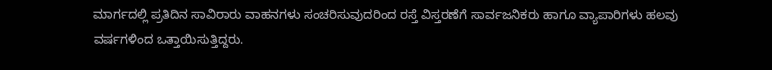ಮಾರ್ಗದಲ್ಲಿ ಪ್ರತಿದಿನ ಸಾವಿರಾರು ವಾಹನಗಳು ಸಂಚರಿಸುವುದರಿಂದ ರಸ್ತೆ ವಿಸ್ತರಣೆಗೆ ಸಾರ್ವಜನಿಕರು ಹಾಗೂ ವ್ಯಾಪಾರಿಗಳು ಹಲವು ವರ್ಷಗಳಿಂದ ಒತ್ತಾಯಿಸುತ್ತಿದ್ದರು.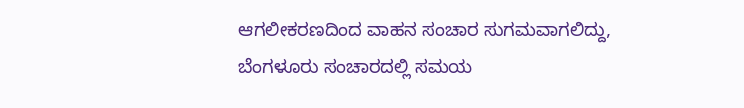ಆಗಲೀಕರಣದಿಂದ ವಾಹನ ಸಂಚಾರ ಸುಗಮವಾಗಲಿದ್ದು, ಬೆಂಗಳೂರು ಸಂಚಾರದಲ್ಲಿ ಸಮಯ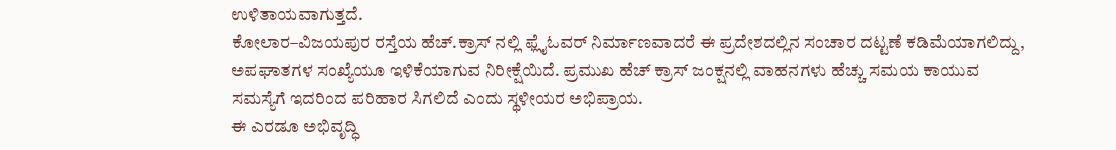ಉಳಿತಾಯವಾಗುತ್ತದೆ.
ಕೋಲಾರ–ವಿಜಯಪುರ ರಸ್ತೆಯ ಹೆಚ್.ಕ್ರಾಸ್ ನಲ್ಲಿ ಫ್ಲೈಓವರ್ ನಿರ್ಮಾಣವಾದರೆ ಈ ಪ್ರದೇಶದಲ್ಲಿನ ಸಂಚಾರ ದಟ್ಟಣೆ ಕಡಿಮೆಯಾಗಲಿದ್ದು, ಅಪಘಾತಗಳ ಸಂಖ್ಯೆಯೂ ಇಳಿಕೆಯಾಗುವ ನಿರೀಕ್ಷೆಯಿದೆ. ಪ್ರಮುಖ ಹೆಚ್ ಕ್ರಾಸ್ ಜಂಕ್ಷನಲ್ಲಿ ವಾಹನಗಳು ಹೆಚ್ಚು ಸಮಯ ಕಾಯುವ ಸಮಸ್ಯೆಗೆ ಇದರಿಂದ ಪರಿಹಾರ ಸಿಗಲಿದೆ ಎಂದು ಸ್ಥಳೀಯರ ಅಭಿಪ್ರಾಯ.
ಈ ಎರಡೂ ಅಭಿವೃದ್ಧಿ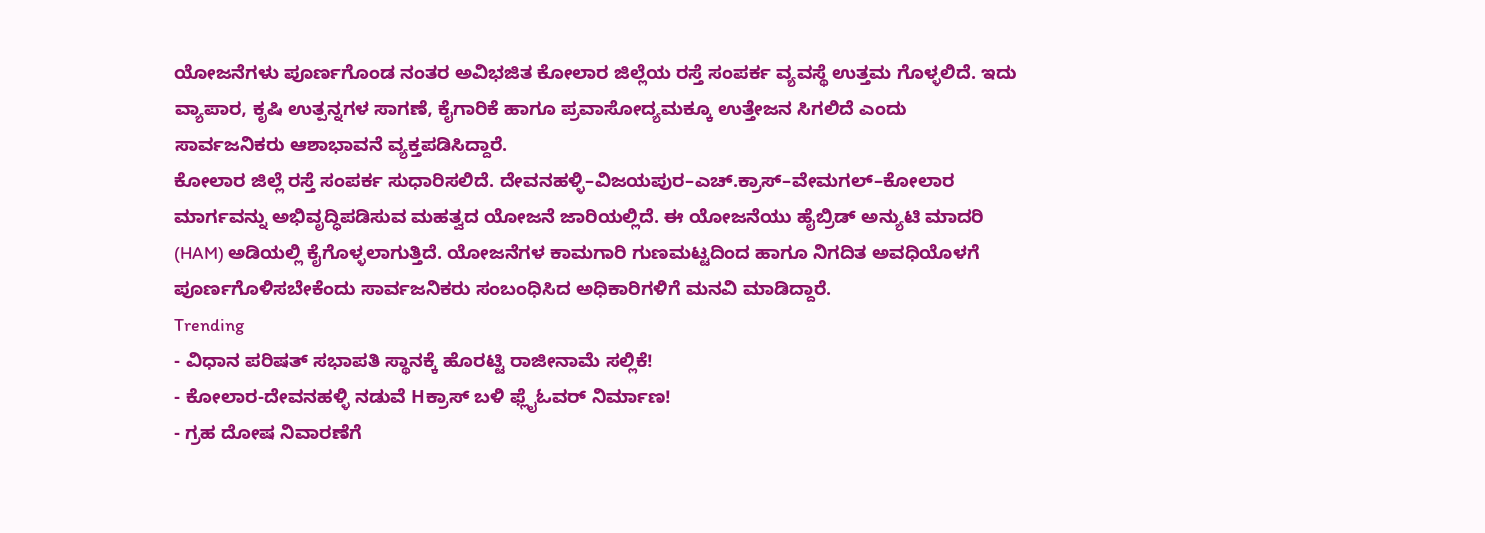ಯೋಜನೆಗಳು ಪೂರ್ಣಗೊಂಡ ನಂತರ ಅವಿಭಜಿತ ಕೋಲಾರ ಜಿಲ್ಲೆಯ ರಸ್ತೆ ಸಂಪರ್ಕ ವ್ಯವಸ್ಥೆ ಉತ್ತಮ ಗೊಳ್ಳಲಿದೆ. ಇದು ವ್ಯಾಪಾರ, ಕೃಷಿ ಉತ್ಪನ್ನಗಳ ಸಾಗಣೆ, ಕೈಗಾರಿಕೆ ಹಾಗೂ ಪ್ರವಾಸೋದ್ಯಮಕ್ಕೂ ಉತ್ತೇಜನ ಸಿಗಲಿದೆ ಎಂದು ಸಾರ್ವಜನಿಕರು ಆಶಾಭಾವನೆ ವ್ಯಕ್ತಪಡಿಸಿದ್ದಾರೆ.
ಕೋಲಾರ ಜಿಲ್ಲೆ ರಸ್ತೆ ಸಂಪರ್ಕ ಸುಧಾರಿಸಲಿದೆ. ದೇವನಹಳ್ಳಿ–ವಿಜಯಪುರ–ಎಚ್.ಕ್ರಾಸ್–ವೇಮಗಲ್–ಕೋಲಾರ ಮಾರ್ಗವನ್ನು ಅಭಿವೃದ್ಧಿಪಡಿಸುವ ಮಹತ್ವದ ಯೋಜನೆ ಜಾರಿಯಲ್ಲಿದೆ. ಈ ಯೋಜನೆಯು ಹೈಬ್ರಿಡ್ ಅನ್ಯುಟಿ ಮಾದರಿ (HAM) ಅಡಿಯಲ್ಲಿ ಕೈಗೊಳ್ಳಲಾಗುತ್ತಿದೆ. ಯೋಜನೆಗಳ ಕಾಮಗಾರಿ ಗುಣಮಟ್ಟದಿಂದ ಹಾಗೂ ನಿಗದಿತ ಅವಧಿಯೊಳಗೆ ಪೂರ್ಣಗೊಳಿಸಬೇಕೆಂದು ಸಾರ್ವಜನಿಕರು ಸಂಬಂಧಿಸಿದ ಅಧಿಕಾರಿಗಳಿಗೆ ಮನವಿ ಮಾಡಿದ್ದಾರೆ.
Trending
- ವಿಧಾನ ಪರಿಷತ್ ಸಭಾಪತಿ ಸ್ಥಾನಕ್ಕೆ ಹೊರಟ್ಟಿ ರಾಜೀನಾಮೆ ಸಲ್ಲಿಕೆ!
- ಕೋಲಾರ-ದೇವನಹಳ್ಳಿ ನಡುವೆ Hಕ್ರಾಸ್ ಬಳಿ ಫ್ಲೈಓವರ್ ನಿರ್ಮಾಣ!
- ಗ್ರಹ ದೋಷ ನಿವಾರಣೆಗೆ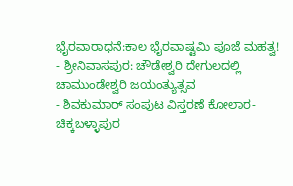ಭೈರವಾರಾಧನೆ:ಕಾಲ ಭೈರವಾಷ್ಟಮಿ ಪೂಜೆ ಮಹತ್ವ!
- ಶ್ರೀನಿವಾಸಪುರ: ಚೌಡೇಶ್ವರಿ ದೇಗುಲದಲ್ಲಿ ಚಾಮುಂಡೇಶ್ವರಿ ಜಯಂತ್ಯುತ್ಸವ
- ಶಿವಕುಮಾರ್ ಸಂಪುಟ ವಿಸ್ತರಣೆ ಕೋಲಾರ-ಚಿಕ್ಕಬಳ್ಳಾಪುರ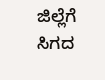ಜಿಲ್ಲೆಗೆ ಸಿಗದ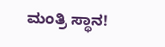ಮಂತ್ರಿ ಸ್ಥಾನ!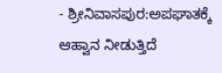- ಶ್ರೀನಿವಾಸಪುರ:ಅಪಘಾತಕ್ಕೆ ಆಹ್ವಾನ ನೀಡುತ್ತಿದೆ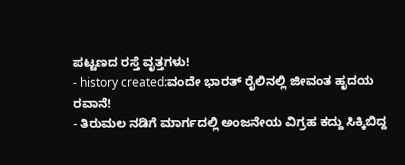ಪಟ್ಟಣದ ರಸ್ತೆ ವೃತ್ತಗಳು!
- history created:ವಂದೇ ಭಾರತ್ ರೈಲಿನಲ್ಲಿ ಜೀವಂತ ಹೃದಯ ರವಾನೆ!
- ತಿರುಮಲ ನಡಿಗೆ ಮಾರ್ಗದಲ್ಲಿ ಅಂಜನೇಯ ವಿಗ್ರಹ ಕದ್ದು ಸಿಕ್ಕಿಬಿದ್ದ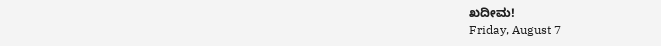ಖದೀಮ!
Friday, August 7